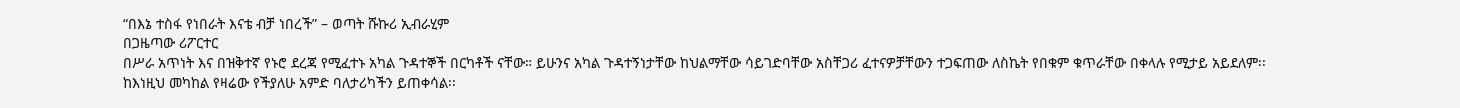“በእኔ ተስፋ የነበራት እናቴ ብቻ ነበረች” – ወጣት ሹኩሪ ኢብራሂም
በጋዜጣው ሪፖርተር
በሥራ አጥነት እና በዝቅተኛ የኑሮ ደረጃ የሚፈተኑ አካል ጉዳተኞች በርካቶች ናቸው። ይሁንና አካል ጉዳተኝነታቸው ከህልማቸው ሳይገድባቸው አስቸጋሪ ፈተናዎቻቸውን ተጋፍጠው ለስኬት የበቁም ቁጥራቸው በቀላሉ የሚታይ አይደለም፡፡
ከእነዚህ መካከል የዛሬው የችያለሁ አምድ ባለታሪካችን ይጠቀሳል፡፡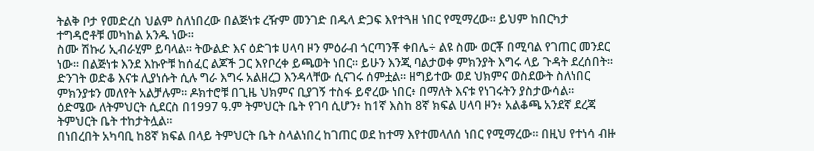ትልቅ ቦታ የመድረስ ህልም ስለነበረው በልጅነቱ ረዥም መንገድ በዱላ ድጋፍ እየተጓዘ ነበር የሚማረው፡፡ ይህም ከበርካታ ተግዳሮቶቹ መካከል አንዱ ነው።
ስሙ ሽኩሪ ኢብራሂም ይባላል። ትውልድ እና ዕድገቱ ሀላባ ዞን ምዕራብ ጎርጣንቾ ቀበሌ÷ ልዩ ስሙ ወርቾ በሚባል የገጠር መንደር ነው፡፡ በልጅነቱ እንደ እኩዮቹ ከሰፈር ልጆች ጋር እየቦረቀ ይጫወት ነበር። ይሁን እንጂ ባልታወቀ ምክንያት እግሩ ላይ ጉዳት ደረሰበት፡፡
ድንገት ወድቆ እናቱ ሊያነሱት ሲሉ ግራ እግሩ አልዘረጋ እንዳላቸው ሲናገሩ ሰምቷል፡፡ ዘግይተው ወደ ህክምና ወስደውት ስለነበር ምክንያቱን መለየት አልቻሉም፡፡ ዶክተሮቹ በጊዜ ህክምና ቢያገኝ ተስፋ ይኖረው ነበር፥ በማለት እናቱ የነገሩትን ያስታውሳል፡፡
ዕድሜው ለትምህርት ሲደርስ በ1997 ዓ.ም ትምህርት ቤት የገባ ሲሆን፥ ከ1ኛ እስከ 8ኛ ክፍል ሀላባ ዞን፥ አልቆጫ አንደኛ ደረጃ ትምህርት ቤት ተከታትሏል፡፡
በነበረበት አካባቢ ከ8ኛ ክፍል በላይ ትምህርት ቤት ስላልነበረ ከገጠር ወደ ከተማ እየተመላለሰ ነበር የሚማረው፡፡ በዚህ የተነሳ ብዙ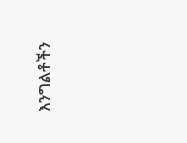እንግልቶችን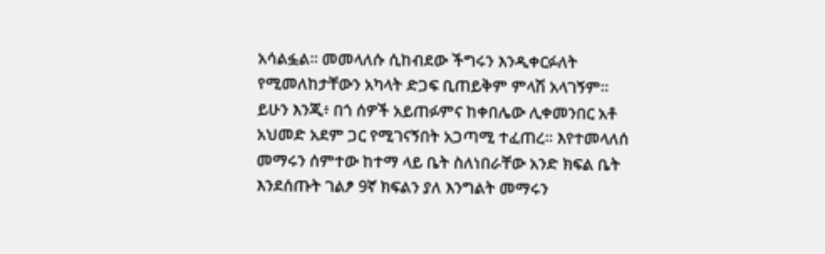አሳልፏል፡፡ መመላለሱ ሲከብደው ችግሩን እንዲቀርፉለት የሚመለከታቸውን አካላት ድጋፍ ቢጠይቅም ምላሽ አላገኝም፡፡
ይሁን እንጂ፥ በጎ ሰዎች አይጠፉምና ከቀበሌው ሊቀመንበር አቶ አህመድ አደም ጋር የሚገናኝበት አጋጣሚ ተፈጠረ። እየተመላለሰ መማሩን ሰምተው ከተማ ላይ ቤት ስለነበራቸው አንድ ክፍል ቤት እንደሰጡት ገልፆ 9ኛ ክፍልን ያለ እንግልት መማሩን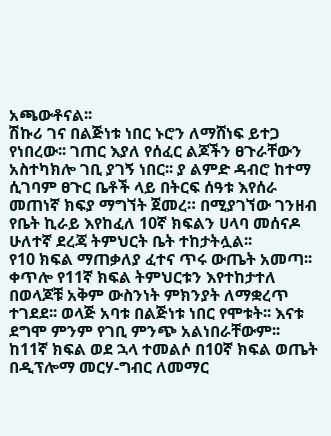አጫውቶናል፡፡
ሽኩሪ ገና በልጅነቱ ነበር ኑሮን ለማሸነፍ ይተጋ የነበረው፡፡ ገጠር እያለ የሰፈር ልጆችን ፀጉራቸውን አስተካክሎ ገቢ ያገኝ ነበር፡፡ ያ ልምድ ዳብሮ ከተማ ሲገባም ፀጉር ቤቶች ላይ በትርፍ ሰዓቱ እየሰራ መጠነኛ ክፍያ ማግኘት ጀመረ። በሚያገኘው ገንዘብ የቤት ኪራይ እየከፈለ 10ኛ ክፍልን ሀላባ መሰናዶ ሁለተኛ ደረጃ ትምህርት ቤት ተከታትሏል፡፡
የ10 ክፍል ማጠቃለያ ፈተና ጥሩ ውጤት አመጣ፡፡ ቀጥሎ የ11ኛ ክፍል ትምህርቱን እየተከታተለ በወላጆቹ አቅም ውስንነት ምክንያት ለማቋረጥ ተገደደ፡፡ ወላጅ አባቱ በልጅነቱ ነበር የሞቱት፡፡ እናቱ ደግሞ ምንም የገቢ ምንጭ አልነበራቸውም፡፡
ከ11ኛ ክፍል ወደ ኋላ ተመልሶ በ10ኛ ክፍል ወጤት በዲፕሎማ መርሃ-ግብር ለመማር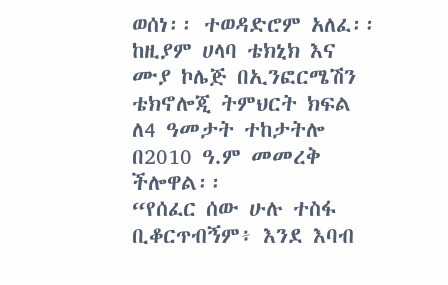ወሰነ፡፡ ተወዳድሮም አለፈ፡፡ ከዚያም ሀላባ ቴክኒክ እና ሙያ ኮሌጅ በኢንፎርሜሽን ቴክኖሎጂ ትምህርት ክፍል ለ4 ዓመታት ተከታትሎ በ2010 ዓ.ም መመረቅ ችሎዋል፡፡
“የሰፈር ሰው ሁሉ ተስፋ ቢቆርጥብኝም፥ እንደ እባብ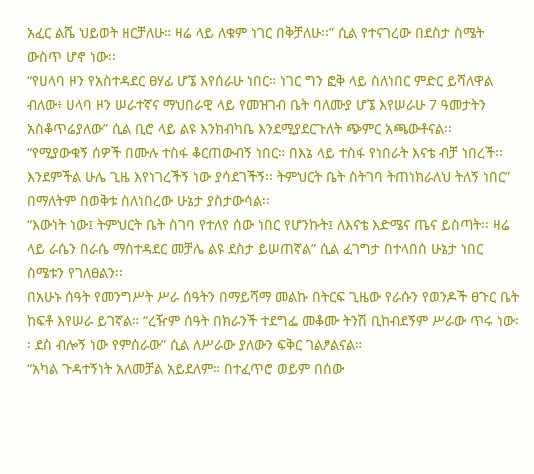አፈር ልሼ ህይወት ዘርቻለሁ። ዛሬ ላይ ለቁም ነገር በቅቻለሁ፡፡” ሲል የተናገረው በደስታ ስሜት ውስጥ ሆኖ ነው፡፡
“የሀላባ ዞን የአስተዳደር ፀሃፊ ሆኜ እየሰራሁ ነበር። ነገር ግን ፎቅ ላይ ስለነበር ምድር ይሻለዋል ብለው፥ ሀላባ ዞን ሠራተኛና ማህበራዊ ላይ የመዝገብ ቤት ባለሙያ ሆኜ እየሠራሁ 7 ዓመታትን አስቆጥሬያለው” ሲል ቢሮ ላይ ልዩ እንክብካቤ እንደሚያደርጉለት ጭምር አጫውቶናል፡፡
“የሚያውቁኝ ሰዎች በሙሉ ተስፋ ቆርጠውብኝ ነበር። በእኔ ላይ ተስፋ የነበራት እናቴ ብቻ ነበረች፡፡ እንደምችል ሁሌ ጊዜ እየነገረችኝ ነው ያሳደገችኝ፡፡ ትምህርት ቤት ስትገባ ትጠነክራለህ ትለኝ ነበር” በማለትም በወቅቱ ስለነበረው ሁኔታ ያስታውሳል፡፡
“እውነት ነው፤ ትምህርት ቤት ስገባ የተለየ ሰው ነበር የሆንኩት፤ ለእናቴ እድሜና ጤና ይስጣት፡፡ ዛሬ ላይ ራሴን በራሴ ማስተዳደር መቻሌ ልዩ ደስታ ይሠጠኛል” ሲል ፈገግታ በተላበሰ ሁኔታ ነበር ስሜቱን የገለፀልን፡፡
በአሁኑ ሰዓት የመንግሥት ሥራ ሰዓትን በማይሻማ መልኩ በትርፍ ጊዜው የራሱን የወንዶች ፀጉር ቤት ከፍቶ እየሠራ ይገኛል። “ረዥም ሰዓት በክራንች ተደግፌ መቆሙ ትንሽ ቢከብደኝም ሥራው ጥሩ ነው፡፡ ደስ ብሎኝ ነው የምሰራው” ሲል ለሥራው ያለውን ፍቅር ገልፆልናል።
“አካል ጉዳተኝነት አለመቻል አይደለም። በተፈጥሮ ወይም በሰው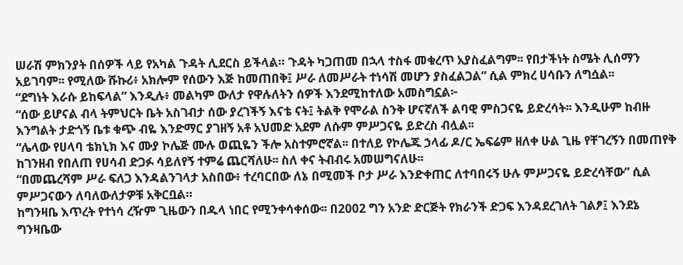ሠራሽ ምክንያት በሰዎች ላይ የአካል ጉዳት ሊደርስ ይችላል። ጉዳት ካጋጠመ በኋላ ተስፋ መቁረጥ አያስፈልግም፡፡ የበታችነት ስሜት ሊሰማን አይገባም፡፡ የሚለው ሹኩሪ፥ አክሎም የሰውን እጅ ከመጠበቅ፤ ሥራ ለመሥራት ተነሳሽ መሆን ያስፈልጋል” ሲል ምክረ ሀሳቡን ለግሷል፡፡
“ደግነት እራሱ ይከፍላል” እንዲሉ፥ መልካም ውለታ የዋሉለትን ሰዎች እንደሚከተለው አመስግኗል፦
“ሰው ይሆናል ብላ ትምህርት ቤት አስገብታ ሰው ያረገችኝ እናቴ ናት፤ ትልቅ የሞራል ስንቅ ሆናኛለች ልባዊ ምስጋናዬ ይድረሳት፡፡ እንዲሁም ከብዙ እንግልት ታድጎኝ ቤቱ ቁጭ ብዬ እንድማር ያገዘኝ አቶ አህመድ አደም ለሱም ምሥጋናዬ ይድረስ ብሏል፡፡
“ሌላው የሀላባ ቴክኒክ እና ሙያ ኮሌጅ ሙሉ ወጪዬን ችሎ አስተምሮኛል፡፡ በተለይ የኮሌጁ ኃላፊ ዶ/ር ኤፍሬም ዘለቀ ሁል ጊዜ የቸገረኝን በመጠየቅ ከገንዘብ የበለጠ የሀሳብ ድጋፉ ሳይለየኝ ተምሬ ጨርሻለሁ፡፡ ስለ ቀና ትብብሩ አመሠግናለሁ፡፡
“በመጨረሻም ሥራ ፍለጋ እንዳልንገላታ አስበው፥ ተረባርበው ለኔ በሚመች ቦታ ሥራ እንድቀጠር ለተባበሩኝ ሁሉ ምሥጋናዬ ይድረሳቸው” ሲል ምሥጋናውን ለባለውለታዎቹ አቅርቧል።
ከግንዛቤ እጥረት የተነሳ ረዥም ጊዜውን በዱላ ነበር የሚንቀሳቀሰው፡፡ በ2002 ግን አንድ ድርጅት የክራንች ድጋፍ እንዳደረገለት ገልፆ፤ እንደኔ ግንዛቤው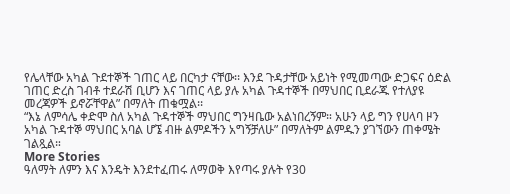የሌላቸው አካል ጉደተኞች ገጠር ላይ በርካታ ናቸው፡፡ እንደ ጉዳታቸው አይነት የሚመጣው ድጋፍና ዕድል ገጠር ድረስ ገብቶ ተደራሽ ቢሆን እና ገጠር ላይ ያሉ አካል ጉዳተኞች በማህበር ቢደራጁ የተለያዩ መረጃዎች ይኖሯቸዋል” በማለት ጠቁሟል፡፡
“እኔ ለምሳሌ ቀድሞ ስለ አካል ጉዳተኞች ማህበር ግንዛቤው አልነበረኝም። አሁን ላይ ግን የሀላባ ዞን አካል ጉዳተኞ ማህበር አባል ሆኜ ብዙ ልምዶችን አግኝቻለሁ” በማለትም ልምዱን ያገኘውን ጠቀሜት ገልጿል።
More Stories
ዓለማት ለምን እና እንዴት እንደተፈጠሩ ለማወቅ እየጣሩ ያሉት የ30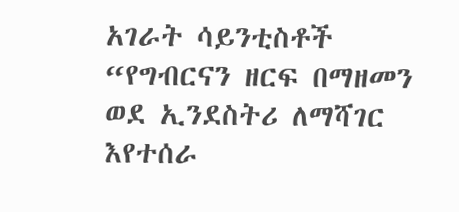አገራት ሳይንቲስቶች
“የግብርናን ዘርፍ በማዘመን ወደ ኢንደስትሪ ለማሻገር እየተሰራ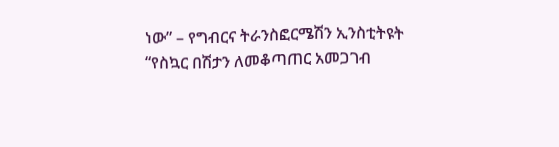ነው” – የግብርና ትራንስፎርሜሽን ኢንስቲትዩት
“የስኳር በሽታን ለመቆጣጠር አመጋገብ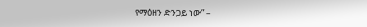የማዕዘን ድንጋይ ነው” –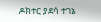ዶክተር ያደሳ ተገኔ